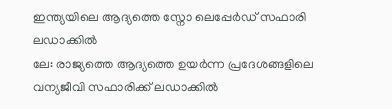ഇന്ത്യയിലെ ആദ്യത്തെ സ്നോ ലെപ്പേർഡ് സഫാരി ലഡാക്കിൽ
ലേ: രാജ്യത്തെ ആദ്യത്തെ ഉയർന്ന പ്രദേശങ്ങളിലെ വന്യജീവി സഫാരിക്ക് ലഡാക്കിൽ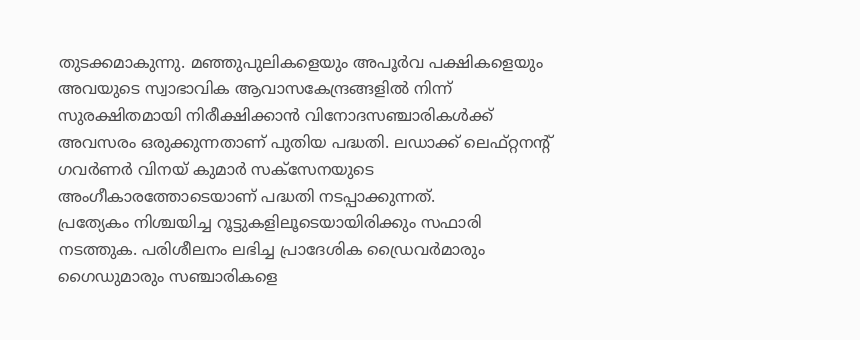തുടക്കമാകുന്നു. മഞ്ഞുപുലികളെയും അപൂർവ പക്ഷികളെയും അവയുടെ സ്വാഭാവിക ആവാസകേന്ദ്രങ്ങളിൽ നിന്ന് സുരക്ഷിതമായി നിരീക്ഷിക്കാൻ വിനോദസഞ്ചാരികൾക്ക് അവസരം ഒരുക്കുന്നതാണ് പുതിയ പദ്ധതി. ലഡാക്ക് ലെഫ്റ്റനന്റ് ഗവർണർ വിനയ് കുമാർ സക്സേനയുടെ അംഗീകാരത്തോടെയാണ് പദ്ധതി നടപ്പാക്കുന്നത്.
പ്രത്യേകം നിശ്ചയിച്ച റൂട്ടുകളിലൂടെയായിരിക്കും സഫാരി നടത്തുക. പരിശീലനം ലഭിച്ച പ്രാദേശിക ഡ്രൈവർമാരും ഗൈഡുമാരും സഞ്ചാരികളെ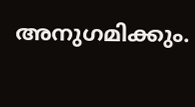അനുഗമിക്കും.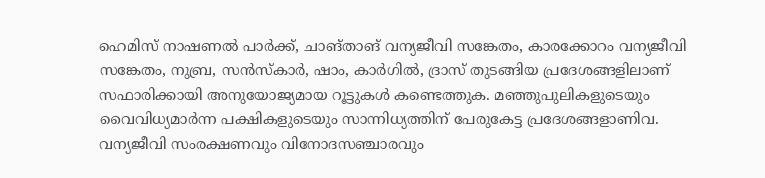ഹെമിസ് നാഷണൽ പാർക്ക്, ചാങ്താങ് വന്യജീവി സങ്കേതം, കാരക്കോറം വന്യജീവി സങ്കേതം, നുബ്ര, സൻസ്കാർ, ഷാം, കാർഗിൽ, ദ്രാസ് തുടങ്ങിയ പ്രദേശങ്ങളിലാണ് സഫാരിക്കായി അനുയോജ്യമായ റൂട്ടുകൾ കണ്ടെത്തുക. മഞ്ഞുപുലികളുടെയും വൈവിധ്യമാർന്ന പക്ഷികളുടെയും സാന്നിധ്യത്തിന് പേരുകേട്ട പ്രദേശങ്ങളാണിവ.
വന്യജീവി സംരക്ഷണവും വിനോദസഞ്ചാരവും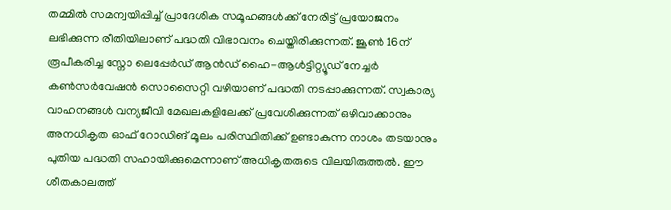തമ്മിൽ സമന്വയിപ്പിച്ച് പ്രാദേശിക സമൂഹങ്ങൾക്ക് നേരിട്ട് പ്രയോജനം ലഭിക്കുന്ന രീതിയിലാണ് പദ്ധതി വിഭാവനം ചെയ്തിരിക്കുന്നത്. ജൂൺ 16ന് രൂപീകരിച്ച സ്നോ ലെപ്പേർഡ് ആൻഡ് ഹൈ-ആൾട്ടിറ്റ്യൂഡ് നേച്ചർ കൺസർവേഷൻ സൊസൈറ്റി വഴിയാണ് പദ്ധതി നടപ്പാക്കുന്നത്. സ്വകാര്യ വാഹനങ്ങൾ വന്യജീവി മേഖലകളിലേക്ക് പ്രവേശിക്കുന്നത് ഒഴിവാക്കാനും അനധികൃത ഓഫ് റോഡിങ് മൂലം പരിസ്ഥിതിക്ക് ഉണ്ടാകുന്ന നാശം തടയാനും പുതിയ പദ്ധതി സഹായിക്കുമെന്നാണ് അധികൃതരുടെ വിലയിരുത്തൽ. ഈ ശീതകാലത്ത്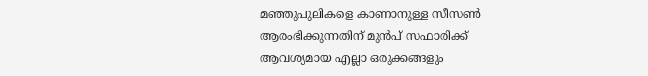മഞ്ഞുപുലികളെ കാണാനുള്ള സീസൺ ആരംഭിക്കുന്നതിന് മുൻപ് സഫാരിക്ക് ആവശ്യമായ എല്ലാ ഒരുക്കങ്ങളും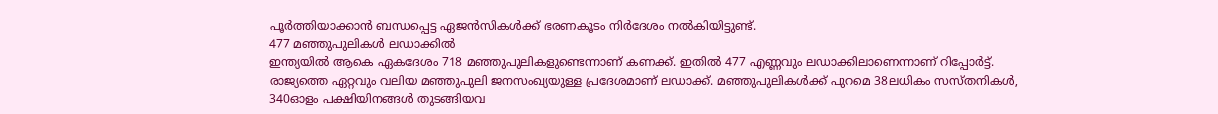പൂർത്തിയാക്കാൻ ബന്ധപ്പെട്ട ഏജൻസികൾക്ക് ഭരണകൂടം നിർദേശം നൽകിയിട്ടുണ്ട്.
477 മഞ്ഞുപുലികൾ ലഡാക്കിൽ
ഇന്ത്യയിൽ ആകെ ഏകദേശം 718 മഞ്ഞുപുലികളുണ്ടെന്നാണ് കണക്ക്. ഇതിൽ 477 എണ്ണവും ലഡാക്കിലാണെന്നാണ് റിപ്പോർട്ട്. രാജ്യത്തെ ഏറ്റവും വലിയ മഞ്ഞുപുലി ജനസംഖ്യയുള്ള പ്രദേശമാണ് ലഡാക്ക്. മഞ്ഞുപുലികൾക്ക് പുറമെ 38ലധികം സസ്തനികൾ, 340ഓളം പക്ഷിയിനങ്ങൾ തുടങ്ങിയവ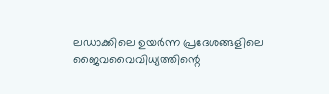ലഡാക്കിലെ ഉയർന്ന പ്രദേശങ്ങളിലെ ജൈവവൈവിധ്യത്തിന്റെ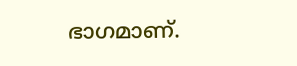ഭാഗമാണ്.